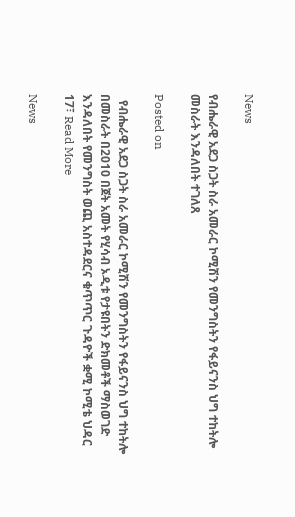News

የብሔራዊ አደጋ ስጋት ስራ አመራር ኮሚሽን የመንግስትን የፋይናንስ ህግ ተከትሎ መስራት እንዳለበት ተገለጸ

Posted on

  የብሔራዊ አደጋ ስጋት ስራ አመራር ኮሚሽን የመንግስትን የፋይናንስ ህግ ተከትሎ በመስራት በ2010 በጀት አመት የሂሳብ ኦዲቱ የታዩበትን ድክመቶች ማስወገድ እንዳለበት የመንግስት ወጪ አስተዳደርና ቁጥጥር ጉዳዮች ቋሚ ኮሚቴ ህዳር 17፣ Read More

News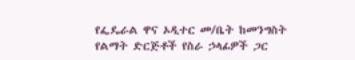የፌዴራል ዋና ኦዲተር መ/ቤት ከመንግስት የልማት ድርጅቶች የስራ ኃላፊዎች ጋር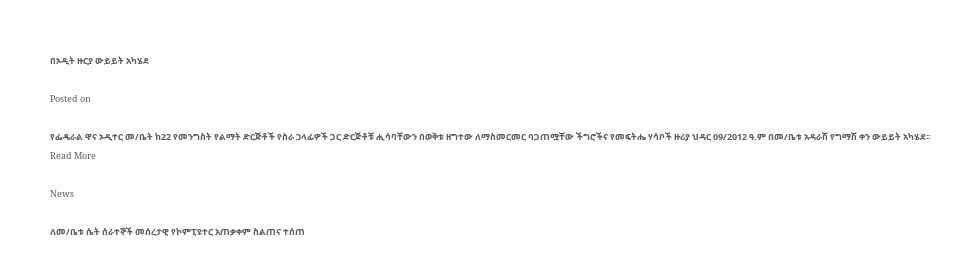በኦዲት ዙርያ ውይይት አካሄደ

Posted on

የፌዴራል ዋና ኦዲተር መ/ቤት ከ22 የመንግስት የልማት ድርጅቶች የስራ ኃላፊዎች ጋር ድርጅቶቹ ሒሳባቸውን በወቅቱ ዘግተው ለማስመርመር ባጋጠሟቸው ችግሮችና የመፍትሔ ሃሳቦች ዙሪያ ህዳር 09/2012 ዓ.ም በመ/ቤቱ አዳራሽ የግማሽ ቀን ውይይት አካሄደ፡፡ Read More

News

ለመ/ቤቱ ሴት ሰራተኞች መሰረታዊ የኮምፒዩተር አጠቃቀም ስልጠና ተሰጠ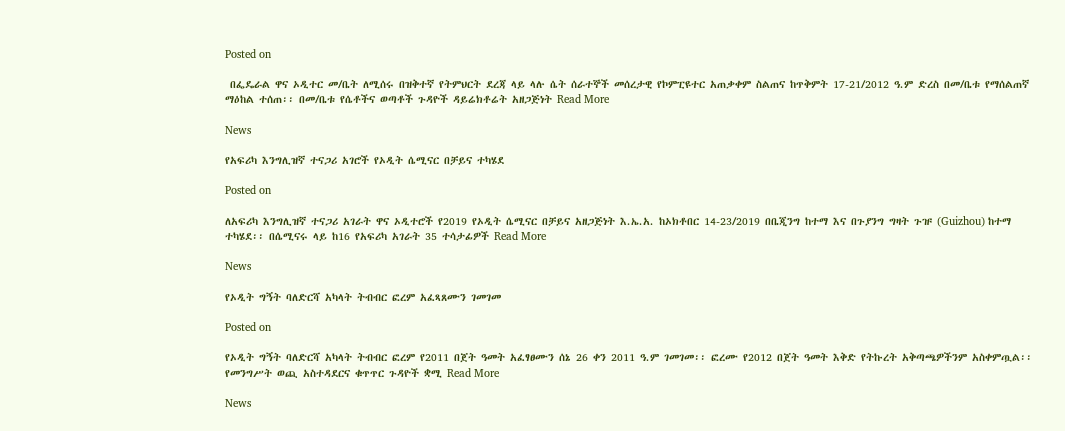Posted on

 በፌዴራል ዋና ኦዲተር መ/ቤት ለሚሰሩ በዝቅተኛ የትምህርት ደረጃ ላይ ላሉ ሴት ሰራተኞች መሰረታዊ የኮምፒዩተር አጠቃቀም ስልጠና ከጥቅምት 17-21/2012 ዓ.ም ድረስ በመ/ቤቱ የማሰልጠኛ ማዕከል ተሰጠ፡፡ በመ/ቤቱ የሴቶችና ወጣቶች ጉዳዮች ዳይሬክቶሬት አዘጋጅነት Read More

News

የአፍሪካ እንግሊዝኛ ተናጋሪ አገሮች የኦዲት ሴሚናር በቻይና ተካሄደ

Posted on

ለአፍሪካ እንግሊዝኛ ተናጋሪ አገራት ዋና ኦዲተሮች የ2019 የኦዲት ሴሚናር በቻይና አዘጋጅነት እ.ኤ.አ. ከኦክቶበር 14-23/2019 በቤጂንግ ከተማ እና በጉያንግ ግዛት ጉዡ (Guizhou) ከተማ ተካሄደ፡፡ በሴሚናሩ ላይ ከ16 የአፍሪካ አገራት 35 ተሳታፊዎች Read More

News

የኦዲት ግኝት ባለድርሻ አካላት ትብብር ፎረም አፈጻጸሙን ገመገመ

Posted on

የኦዲት ግኝት ባለድርሻ አካላት ትብብር ፎረም የ2011 በጀት ዓመት አፈፃፀሙን ሰኔ 26 ቀን 2011 ዓ.ም ገመገመ፡፡ ፎረሙ የ2012 በጀት ዓመት እቅድ የትኩረት አቅጣጫዎችንም አስቀምጧል፡፡ የመንግሥት ወጪ አስተዳደርና ቁጥጥር ጉዳዮች ቋሚ Read More

News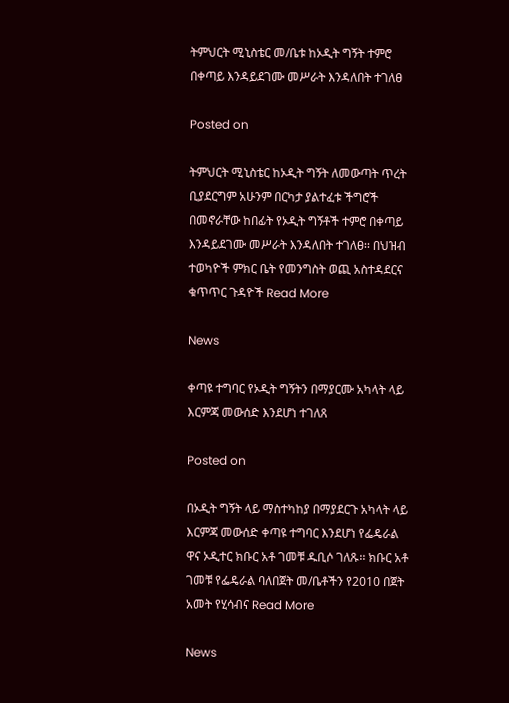ትምህርት ሚኒስቴር መ/ቤቱ ከኦዲት ግኝት ተምሮ በቀጣይ እንዳይደገሙ መሥራት እንዳለበት ተገለፀ

Posted on

ትምህርት ሚኒስቴር ከኦዲት ግኝት ለመውጣት ጥረት ቢያደርግም አሁንም በርካታ ያልተፈቱ ችግሮች በመኖራቸው ከበፊት የኦዲት ግኝቶች ተምሮ በቀጣይ እንዳይደገሙ መሥራት እንዳለበት ተገለፀ፡፡ በህዝብ ተወካዮች ምክር ቤት የመንግስት ወጪ አስተዳደርና ቁጥጥር ጉዳዮች Read More

News

ቀጣዩ ተግባር የኦዲት ግኝትን በማያርሙ አካላት ላይ እርምጃ መውሰድ እንደሆነ ተገለጸ

Posted on

በኦዲት ግኝት ላይ ማስተካከያ በማያደርጉ አካላት ላይ እርምጃ መውሰድ ቀጣዩ ተግባር እንደሆነ የፌዴራል ዋና ኦዲተር ክቡር አቶ ገመቹ ዱቢሶ ገለጹ፡፡ ክቡር አቶ ገመቹ የፌዴራል ባለበጀት መ/ቤቶችን የ2010 በጀት አመት የሂሳብና Read More

News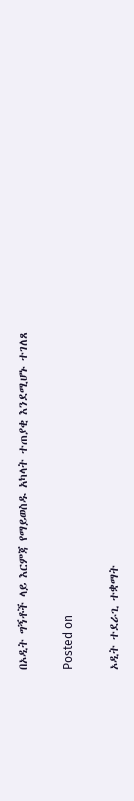በኦዲት ግኝቶች ላይ እርምጃ የማይወስዱ አካላት ተጠያቂ እንደሚሆኑ ተገለጸ

Posted on

ኦዲት ተደራጊ ተቋማት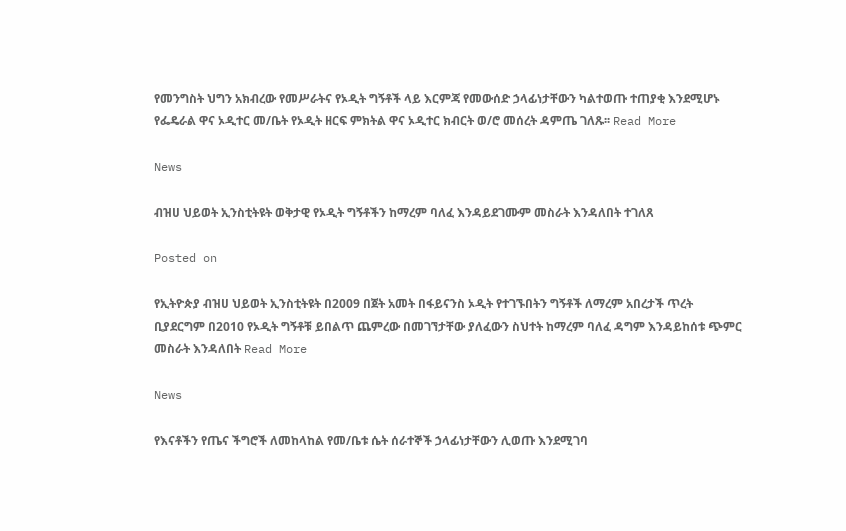የመንግስት ህግን አክብረው የመሥራትና የኦዲት ግኝቶች ላይ እርምጃ የመውሰድ ኃላፊነታቸውን ካልተወጡ ተጠያቂ እንደሚሆኑ የፌዴራል ዋና ኦዲተር መ/ቤት የኦዲት ዘርፍ ምክትል ዋና ኦዲተር ክብርት ወ/ሮ መሰረት ዳምጤ ገለጹ፡፡ Read More

News

ብዝሀ ህይወት ኢንስቲትዩት ወቅታዊ የኦዲት ግኝቶችን ከማረም ባለፈ እንዳይደገሙም መስራት እንዳለበት ተገለጸ

Posted on

የኢትዮጵያ ብዝሀ ህይወት ኢንስቲትዩት በ2009 በጀት አመት በፋይናንስ ኦዲት የተገኙበትን ግኝቶች ለማረም አበረታች ጥረት ቢያደርግም በ2010 የኦዲት ግኝቶቹ ይበልጥ ጨምረው በመገኘታቸው ያለፈውን ስህተት ከማረም ባለፈ ዳግም እንዳይከሰቱ ጭምር መስራት እንዳለበት Read More

News

የእናቶችን የጤና ችግሮች ለመከላከል የመ/ቤቱ ሴት ሰራተኞች ኃላፊነታቸውን ሊወጡ እንደሚገባ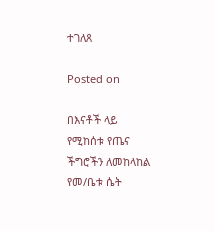ተገለጸ

Posted on

በእናቶች ላይ የሚከሰቱ የጤና ችግሮችን ለመከላከል የመ/ቤቱ ሴት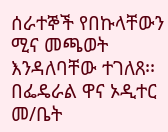ሰራተኞች የበኩላቸውን ሚና መጫወት እንዳለባቸው ተገለጸ፡፡ በፌዴራል ዋና ኦዲተር መ/ቤት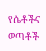የሴቶችና ወጣቶች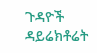ጉዳዮች ዳይሬክቶሬት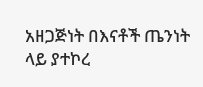አዘጋጅነት በእናቶች ጤንነት ላይ ያተኮረ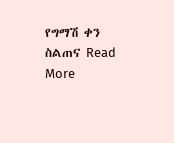የግማሽ ቀን ስልጠና Read More